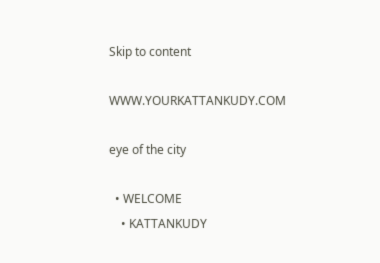Skip to content

WWW.YOURKATTANKUDY.COM

eye of the city

  • WELCOME
    • KATTANKUDY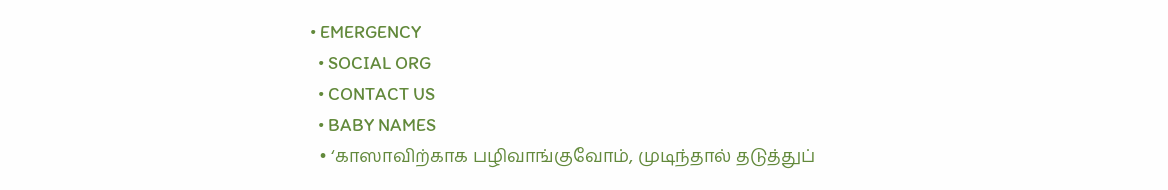• EMERGENCY
  • SOCIAL ORG
  • CONTACT US
  • BABY NAMES
  • ‘காஸாவிற்காக பழிவாங்குவோம், முடிந்தால் தடுத்துப்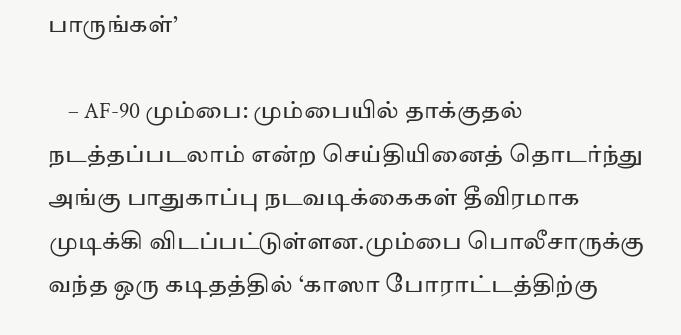பாருங்கள்’

    – AF-90 மும்பை: மும்பையில் தாக்குதல் நடத்தப்படலாம் என்ற செய்தியினைத் தொடர்ந்து அங்கு பாதுகாப்பு நடவடிக்கைகள் தீவிரமாக முடிக்கி விடப்பட்டுள்ளன.மும்பை பொலீசாருக்கு வந்த ஒரு கடிதத்தில் ‘காஸா போராட்டத்திற்கு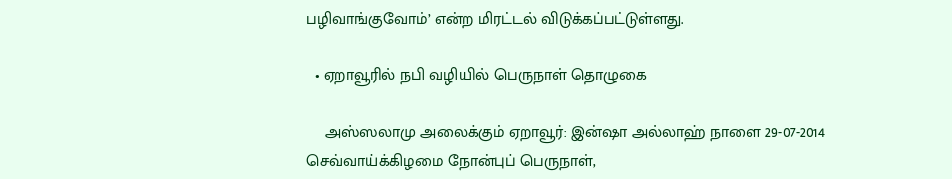பழிவாங்குவோம்’ என்ற மிரட்டல் விடுக்கப்பட்டுள்ளது.

  • ஏறாவூரில் நபி வழியில் பெருநாள் தொழுகை

    அஸ்ஸலாமு அலைக்கும் ஏறாவூர்: இன்ஷா அல்லாஹ் நாளை 29-07-2014 செவ்வாய்க்கிழமை நோன்புப் பெருநாள்,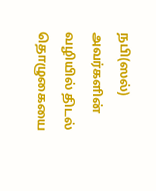நபி(ஸல்) அவர்களின் வழியில் திடல் தொழுகையை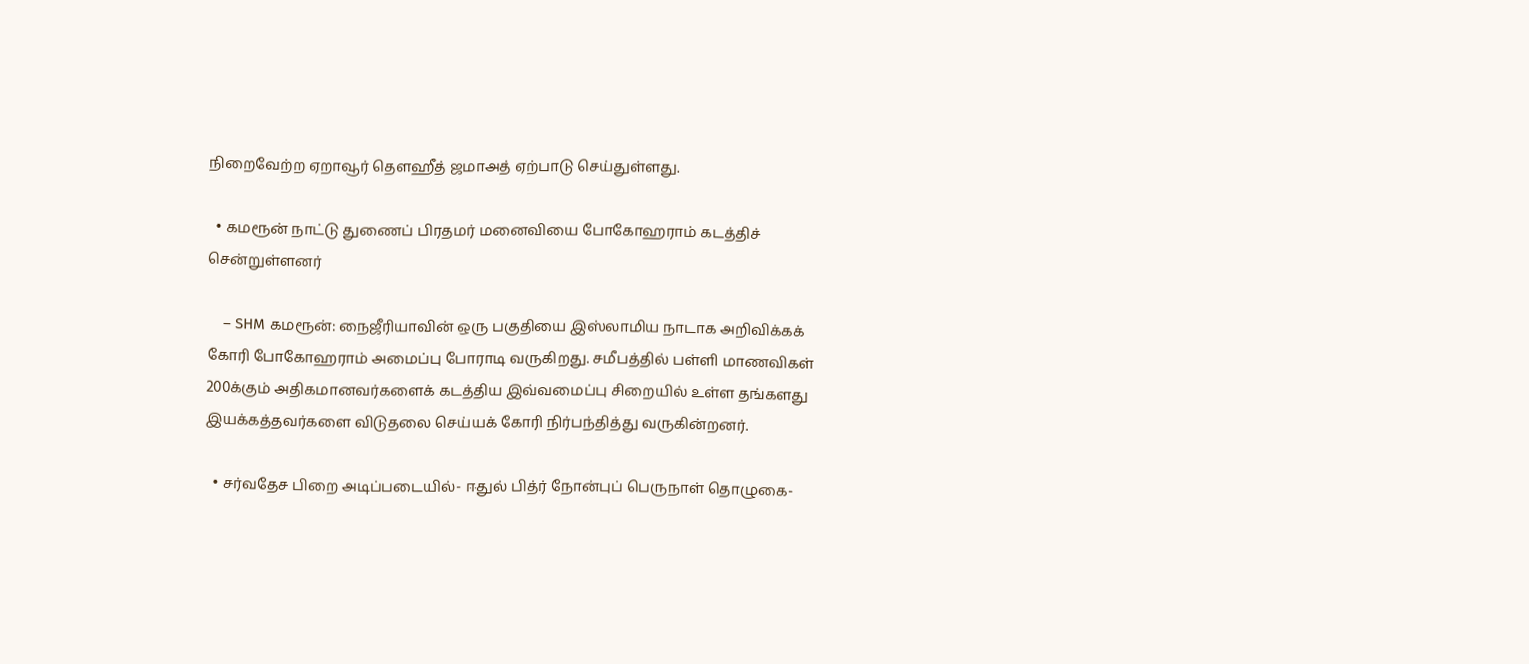நிறைவேற்ற ஏறாவூர் தௌஹீத் ஜமாஅத் ஏற்பாடு செய்துள்ளது.

  • கமரூன் நாட்டு துணைப் பிரதமர் மனைவியை போகோஹராம் கடத்திச் சென்றுள்ளனர்

    – SHM கமரூன்: நைஜீரியாவின் ஒரு பகுதியை இஸ்லாமிய நாடாக அறிவிக்கக் கோரி போகோஹராம் அமைப்பு போராடி வருகிறது. சமீபத்தில் பள்ளி மாணவிகள் 200க்கும் அதிகமானவர்களைக் கடத்திய இவ்வமைப்பு சிறையில் உள்ள தங்களது இயக்கத்தவர்களை விடுதலை செய்யக் கோரி நிர்பந்தித்து வருகின்றனர்.

  • சர்வதேச பிறை அடிப்படையில்- ஈதுல் பித்ர் நோன்புப் பெருநாள் தொழுகை-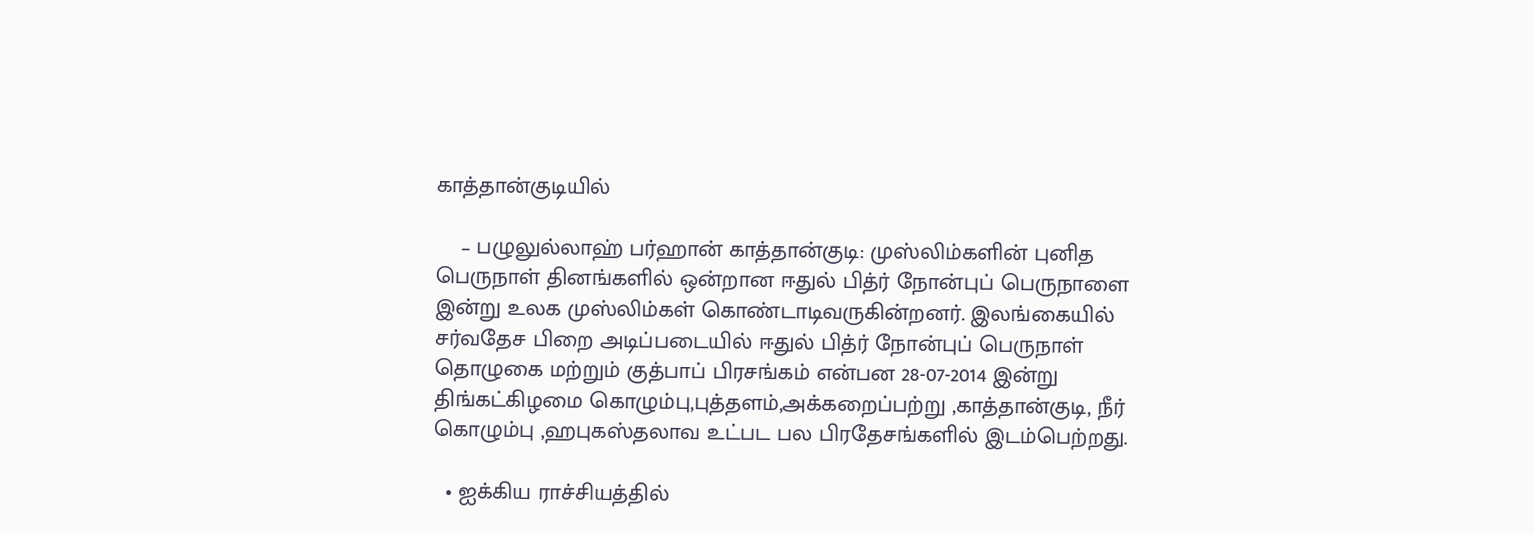காத்தான்குடியில்

    – பழுலுல்லாஹ் பர்ஹான் காத்தான்குடி: முஸ்லிம்களின் புனித பெருநாள் தினங்களில் ஒன்றான ஈதுல் பித்ர் நோன்புப் பெருநாளை இன்று உலக முஸ்லிம்கள் கொண்டாடிவருகின்றனர். இலங்கையில் சர்வதேச பிறை அடிப்படையில் ஈதுல் பித்ர் நோன்புப் பெருநாள் தொழுகை மற்றும் குத்பாப் பிரசங்கம் என்பன 28-07-2014 இன்று திங்கட்கிழமை கொழும்பு,புத்தளம்,அக்கறைப்பற்று ,காத்தான்குடி, நீர் கொழும்பு ,ஹபுகஸ்தலாவ உட்பட பல பிரதேசங்களில் இடம்பெற்றது.

  • ஐக்கிய ராச்சியத்தில்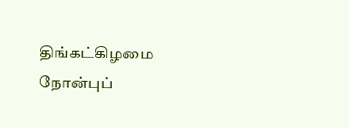திங்கட்கிழமை நோன்புப்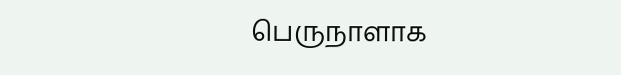பெருநாளாக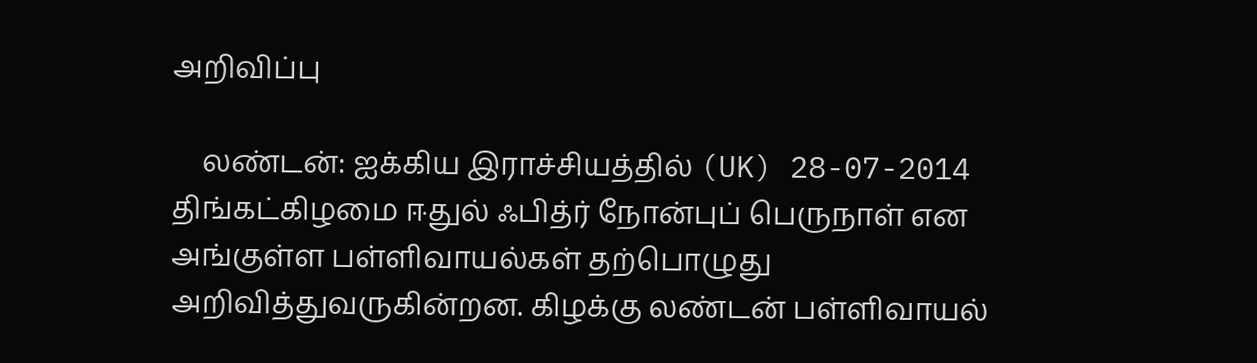அறிவிப்பு

    லண்டன்: ஐக்கிய இராச்சியத்தில் (UK) 28-07-2014 திங்கட்கிழமை ஈதுல் ஃபித்ர் நோன்புப் பெருநாள் என அங்குள்ள பள்ளிவாயல்கள் தற்பொழுது அறிவித்துவருகின்றன. கிழக்கு லண்டன் பள்ளிவாயல்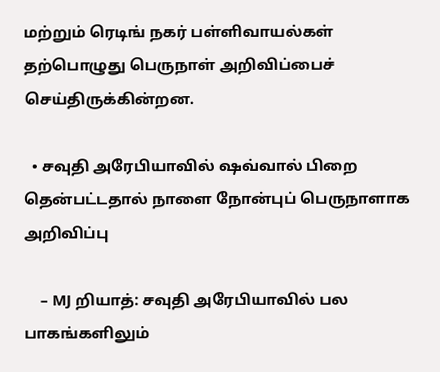மற்றும் ரெடிங் நகர் பள்ளிவாயல்கள் தற்பொழுது பெருநாள் அறிவிப்பைச் செய்திருக்கின்றன.

  • சவுதி அரேபியாவில் ஷவ்வால் பிறை தென்பட்டதால் நாளை நோன்புப் பெருநாளாக அறிவிப்பு

    – MJ றியாத்: சவுதி அரேபியாவில் பல பாகங்களிலும்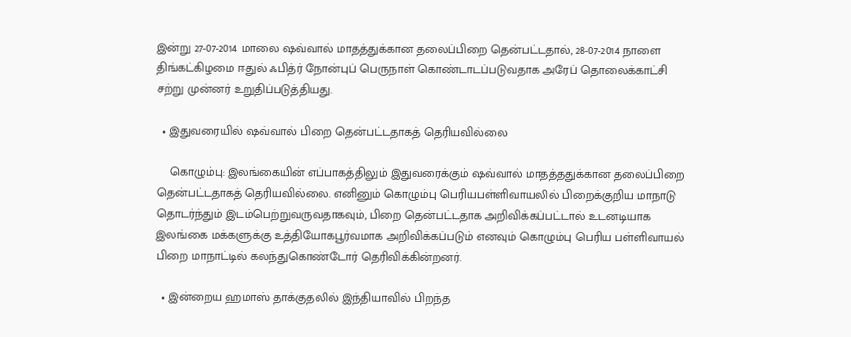இன்று 27-07-2014 மாலை ஷவ்வால் மாதத்துக்கான தலைப்பிறை தென்பட்டதால், 28-07-2014 நாளை திங்கட்கிழமை ஈதுல் ஃபித்ர் நோன்புப் பெருநாள் கொண்டாடப்படுவதாக அரேப் தொலைக்காட்சி சற்று முன்னர் உறுதிப்படுத்தியது.

  • இதுவரையில் ஷவ்வால் பிறை தென்பட்டதாகத் தெரியவில்லை

    கொழும்பு: இலங்கையின் எப்பாகத்திலும் இதுவரைக்கும் ஷவ்வால் மாதத்ததுக்கான தலைப்பிறை தென்பட்டதாகத் தெரியவில்லை. எனினும் கொழும்பு பெரியபள்ளிவாயலில் பிறைக்குறிய மாநாடு தொடர்ந்தும் இடம்பெற்றுவருவதாகவும், பிறை தென்பட்டதாக அறிவிக்கப்பட்டால் உடனடியாக இலங்கை மக்களுக்கு உத்தியோகபூர்வமாக அறிவிக்கப்படும் எனவும் கொழும்பு பெரிய பள்ளிவாயல் பிறை மாநாட்டில் கலந்துகொண்டோர் தெரிவிக்கின்றனர்.

  • இன்றைய ஹமாஸ் தாக்குதலில் இந்தியாவில் பிறந்த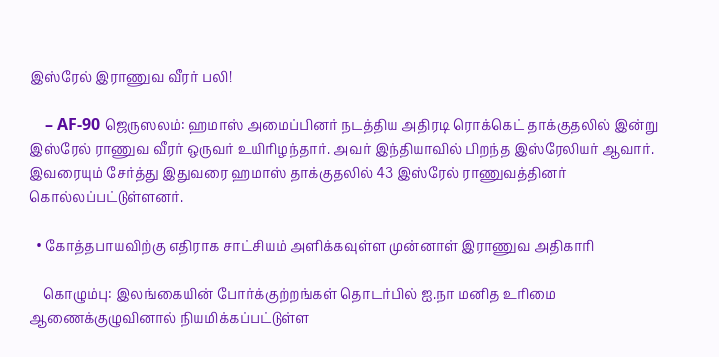இஸ்ரேல் இராணுவ வீரர் பலி!

    – AF-90 ஜெருஸலம்: ஹமாஸ் அமைப்பினர் நடத்திய அதிரடி ரொக்கெட் தாக்குதலில் இன்று இஸ்ரேல் ராணுவ வீரர் ஒருவர் உயிரிழந்தார். அவர் இந்தியாவில் பிறந்த இஸ்ரேலியர் ஆவார். இவரையும் சேர்த்து இதுவரை ஹமாஸ் தாக்குதலில் 43 இஸ்ரேல் ராணுவத்தினர் கொல்லப்பட்டுள்ளனர்.

  • கோத்தபாயவிற்கு எதிராக சாட்சியம் அளிக்கவுள்ள முன்னாள் இராணுவ அதிகாரி

    கொழும்பு: இலங்கையின் போர்க்குற்றங்கள் தொடர்பில் ஐ.நா மனித உரிமை ஆணைக்குழுவினால் நியமிக்கப்பட்டுள்ள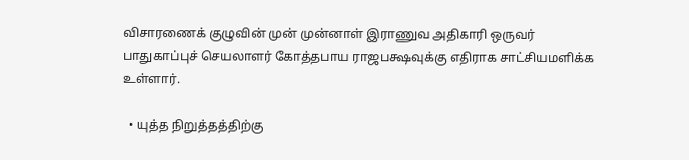விசாரணைக் குழுவின் முன் முன்னாள் இராணுவ அதிகாரி ஒருவர் பாதுகாப்புச் செயலாளர் கோத்தபாய ராஜபக்ஷவுக்கு எதிராக சாட்சியமளிக்க உள்ளார்.

  • யுத்த நிறுத்தத்திற்கு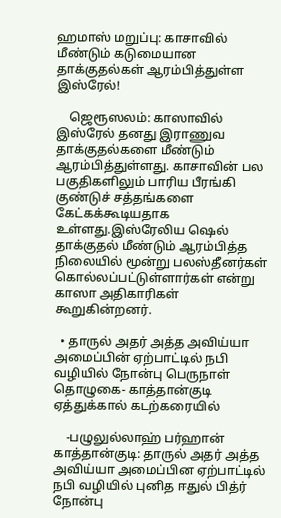ஹமாஸ் மறுப்பு: காசாவில் மீண்டும் கடுமையான தாக்குதல்கள் ஆரம்பித்துள்ள இஸ்ரேல்!

    ஜெரூஸலம்: காஸாவில் இஸ்ரேல் தனது இராணுவ தாக்குதல்களை மீண்டும் ஆரம்பித்துள்ளது. காசாவின் பல பகுதிகளிலும் பாரிய பீரங்கி குண்டுச் சத்தங்களை கேட்கக்கூடியதாக உள்ளது.இஸ்ரேலிய ஷெல் தாக்குதல் மீண்டும் ஆரம்பித்த நிலையில் மூன்று பலஸ்தீனர்கள் கொல்லப்பட்டுள்ளார்கள் என்று காஸா அதிகாரிகள் கூறுகின்றனர்.

  • தாருல் அதர் அத்த அவிய்யா அமைப்பின் ஏற்பாட்டில் நபி வழியில் நோன்பு பெருநாள் தொழுகை- காத்தான்குடி ஏத்துக்கால் கடற்கரையில்

    -பழுலுல்லாஹ் பர்ஹான் காத்தான்குடி: தாருல் அதர் அத்த அவிய்யா அமைப்பின ஏற்பாட்டில் நபி வழியில் புனித ஈதுல் பித்ர் நோன்பு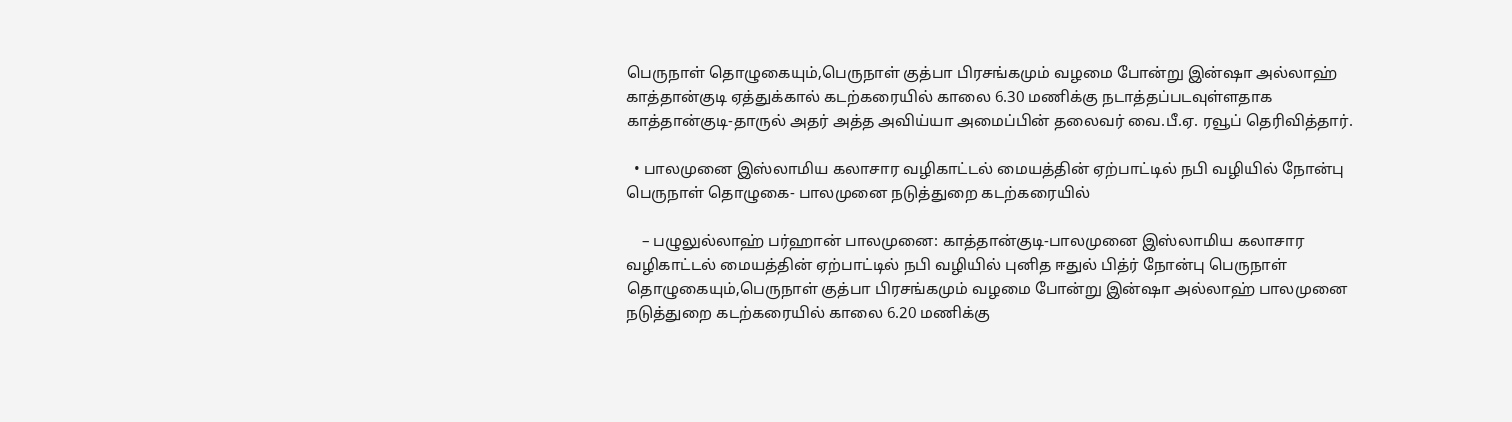பெருநாள் தொழுகையும்,பெருநாள் குத்பா பிரசங்கமும் வழமை போன்று இன்ஷா அல்லாஹ் காத்தான்குடி ஏத்துக்கால் கடற்கரையில் காலை 6.30 மணிக்கு நடாத்தப்படவுள்ளதாக காத்தான்குடி-தாருல் அதர் அத்த அவிய்யா அமைப்பின் தலைவர் வை.பீ.ஏ. ரவூப் தெரிவித்தார்.

  • பாலமுனை இஸ்லாமிய கலாசார வழிகாட்டல் மையத்தின் ஏற்பாட்டில் நபி வழியில் நோன்பு பெருநாள் தொழுகை- பாலமுனை நடுத்துறை கடற்கரையில்

    – பழுலுல்லாஹ் பர்ஹான் பாலமுனை: காத்தான்குடி-பாலமுனை இஸ்லாமிய கலாசார வழிகாட்டல் மையத்தின் ஏற்பாட்டில் நபி வழியில் புனித ஈதுல் பித்ர் நோன்பு பெருநாள் தொழுகையும்,பெருநாள் குத்பா பிரசங்கமும் வழமை போன்று இன்ஷா அல்லாஹ் பாலமுனை நடுத்துறை கடற்கரையில் காலை 6.20 மணிக்கு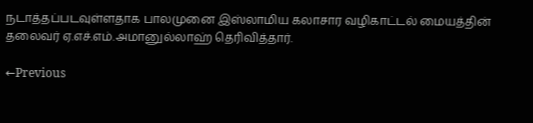நடாத்தப்படவுள்ளதாக பாலமுனை இஸ்லாமிய கலாசார வழிகாட்டல் மையத்தின் தலைவர் ஏ.எச்.எம்.அமானுல்லாஹ் தெரிவித்தார்.

←Previous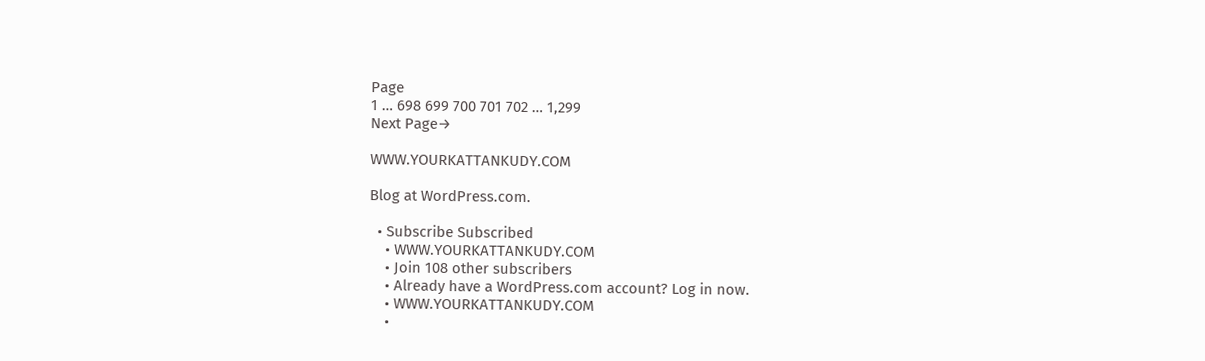Page
1 … 698 699 700 701 702 … 1,299
Next Page→

WWW.YOURKATTANKUDY.COM

Blog at WordPress.com.

  • Subscribe Subscribed
    • WWW.YOURKATTANKUDY.COM
    • Join 108 other subscribers
    • Already have a WordPress.com account? Log in now.
    • WWW.YOURKATTANKUDY.COM
    •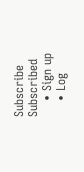Subscribe Subscribed
    • Sign up
    • Log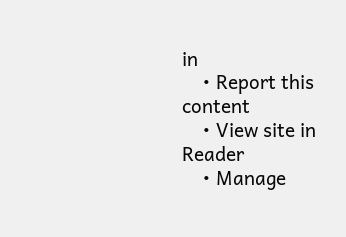in
    • Report this content
    • View site in Reader
    • Manage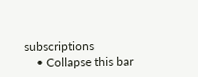subscriptions
    • Collapse this bar